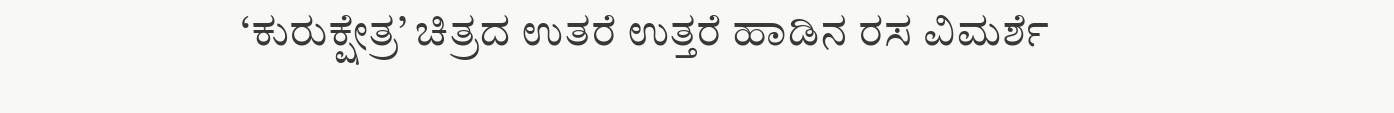‘ಕುರುಕ್ಷೇತ್ರ’ ಚಿತ್ರದ ಉತರೆ ಉತ್ತರೆ ಹಾಡಿನ ರಸ ವಿಮರ್ಶೆ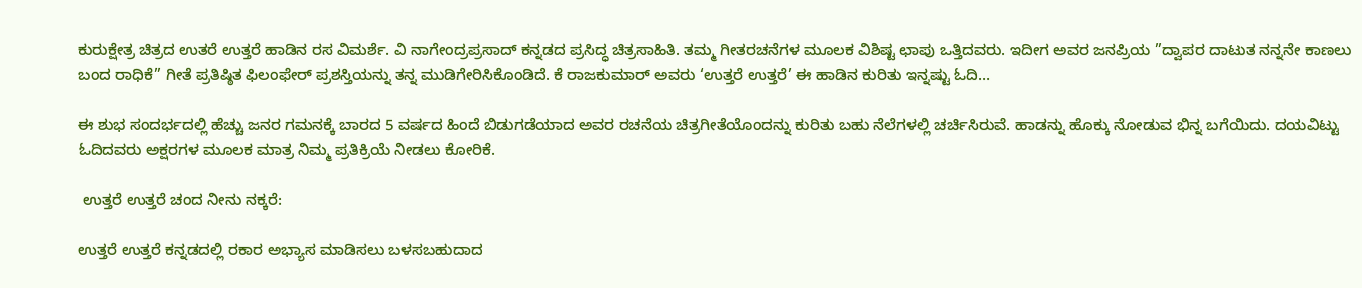ಕುರುಕ್ಷೇತ್ರ ಚಿತ್ರದ ಉತರೆ ಉತ್ತರೆ ಹಾಡಿನ ರಸ ವಿಮರ್ಶೆ. ವಿ ನಾಗೇಂದ್ರಪ್ರಸಾದ್ ಕನ್ನಡದ ಪ್ರಸಿದ್ಧ ಚಿತ್ರಸಾಹಿತಿ. ತಮ್ಮ ಗೀತರಚನೆಗಳ ಮೂಲಕ ವಿಶಿಷ್ಟ ಛಾಪು ಒತ್ತಿದವರು. ಇದೀಗ ಅವರ ಜನಪ್ರಿಯ ”ದ್ವಾಪರ ದಾಟುತ ನನ್ನನೇ ಕಾಣಲು ಬಂದ ರಾಧಿಕೆ” ಗೀತೆ ಪ್ರತಿಷ್ಠಿತ ಫಿಲಂಫೇರ್ ಪ್ರಶಸ್ತಿಯನ್ನು ತನ್ನ ಮುಡಿಗೇರಿಸಿಕೊಂಡಿದೆ. ಕೆ ರಾಜಕುಮಾರ್ ಅವರು ‘ಉತ್ತರೆ ಉತ್ತರೆ’ ಈ ಹಾಡಿನ ಕುರಿತು ಇನ್ನಷ್ಟು ಓದಿ…

ಈ ಶುಭ ಸಂದರ್ಭದಲ್ಲಿ ಹೆಚ್ಚು ಜನರ ಗಮನಕ್ಕೆ ಬಾರದ 5 ವರ್ಷದ ಹಿಂದೆ ಬಿಡುಗಡೆಯಾದ ಅವರ ರಚನೆಯ ಚಿತ್ರಗೀತೆಯೊಂದನ್ನು ಕುರಿತು ಬಹು ನೆಲೆಗಳಲ್ಲಿ ಚರ್ಚಿಸಿರುವೆ. ಹಾಡನ್ನು ಹೊಕ್ಕು ನೋಡುವ ಭಿನ್ನ ಬಗೆಯಿದು. ದಯವಿಟ್ಟು ಓದಿದವರು ಅಕ್ಷರಗಳ ಮೂಲಕ ಮಾತ್ರ ನಿಮ್ಮ ಪ್ರತಿಕ್ರಿಯೆ ನೀಡಲು ಕೋರಿಕೆ.

 ಉತ್ತರೆ ಉತ್ತರೆ ಚಂದ ನೀನು ನಕ್ಕರೆ:

ಉತ್ತರೆ ಉತ್ತರೆ ಕನ್ನಡದಲ್ಲಿ ರಕಾರ ಅಭ್ಯಾಸ ಮಾಡಿಸಲು ಬಳಸಬಹುದಾದ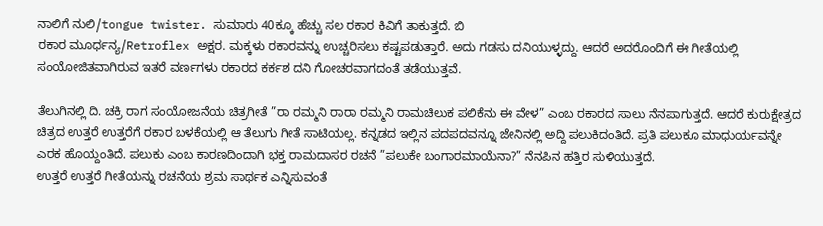ನಾಲಿಗೆ ನುಲಿ/tongue twister. ಸುಮಾರು 40ಕ್ಕೂ ಹೆಚ್ಚು ಸಲ ರಕಾರ ಕಿವಿಗೆ ತಾಕುತ್ತದೆ. ಬಿ
ರಕಾರ ಮೂರ್ಧನ್ಯ/Retroflex ಅಕ್ಷರ. ಮಕ್ಕಳು ರಕಾರವನ್ನು ಉಚ್ಚರಿಸಲು ಕಷ್ಟಪಡುತ್ತಾರೆ. ಅದು ಗಡಸು ದನಿಯುಳ್ಳದ್ದು. ಆದರೆ ಅದರೊಂದಿಗೆ ಈ ಗೀತೆಯಲ್ಲಿ ಸಂಯೋಜಿತವಾಗಿರುವ ಇತರೆ ವರ್ಣಗಳು ರಕಾರದ ಕರ್ಕಶ ದನಿ ಗೋಚರವಾಗದಂತೆ ತಡೆಯುತ್ತವೆ.

ತೆಲುಗಿನಲ್ಲಿ ದಿ. ಚಕ್ರಿ ರಾಗ ಸಂಯೋಜನೆಯ ಚಿತ್ರಗೀತೆ ”ರಾ ರಮ್ಮನಿ ರಾರಾ ರಮ್ಮನಿ ರಾಮಚಿಲುಕ ಪಲಿಕೆನು ಈ ವೇಳ” ಎಂಬ ರಕಾರದ ಸಾಲು ನೆನಪಾಗುತ್ತದೆ. ಆದರೆ ಕುರುಕ್ಷೇತ್ರದ ಚಿತ್ರದ ಉತ್ತರೆ ಉತ್ತರೆಗೆ ರಕಾರ ಬಳಕೆಯಲ್ಲಿ ಆ ತೆಲುಗು ಗೀತೆ ಸಾಟಿಯಲ್ಲ. ಕನ್ನಡದ ಇಲ್ಲಿನ ಪದಪದವನ್ನೂ ಜೇನಿನಲ್ಲಿ ಅದ್ದಿ ಪಲುಕಿದಂತಿದೆ. ಪ್ರತಿ ಪಲುಕೂ ಮಾಧುರ್ಯವನ್ನೇ ಎರಕ ಹೊಯ್ದಂತಿದೆ. ಪಲುಕು ಎಂಬ ಕಾರಣದಿಂದಾಗಿ ಭಕ್ತ ರಾಮದಾಸರ ರಚನೆ ”ಪಲುಕೇ ಬಂಗಾರಮಾಯೆನಾ?” ನೆನಪಿನ ಹತ್ತಿರ ಸುಳಿಯುತ್ತದೆ.
ಉತ್ತರೆ ಉತ್ತರೆ ಗೀತೆಯನ್ನು ರಚನೆಯ ಶ್ರಮ ಸಾರ್ಥಕ ಎನ್ನಿಸುವಂತೆ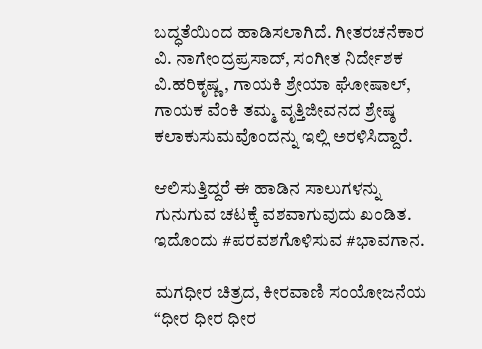ಬದ್ಧತೆಯಿಂದ ಹಾಡಿಸಲಾಗಿದೆ. ಗೀತರಚನೆಕಾರ ವಿ. ನಾಗೇಂದ್ರಪ್ರಸಾದ್, ಸಂಗೀತ ನಿರ್ದೇಶಕ ವಿ.ಹರಿಕೃಷ್ಣ, ಗಾಯಕಿ ಶ್ರೇಯಾ ಘೋಷಾಲ್, ಗಾಯಕ ವೆಂಕಿ ತಮ್ಮ ವೃತ್ತಿಜೀವನದ ಶ್ರೇಷ್ಠ ಕಲಾಕುಸುಮವೊಂದನ್ನು ಇಲ್ಲಿ ಅರಳಿಸಿದ್ದಾರೆ.

ಆಲಿಸುತ್ತಿದ್ದರೆ ಈ ಹಾಡಿನ ಸಾಲುಗಳನ್ನು ಗುನುಗುವ ಚಟಕ್ಕೆ ವಶವಾಗುವುದು ಖಂಡಿತ. ಇದೊಂದು #ಪರವಶಗೊಳಿಸುವ #ಭಾವಗಾನ.

ಮಗಧೀರ ಚಿತ್ರದ, ಕೀರವಾಣಿ ಸಂಯೋಜನೆಯ “ಧೀರ ಧೀರ ಧೀರ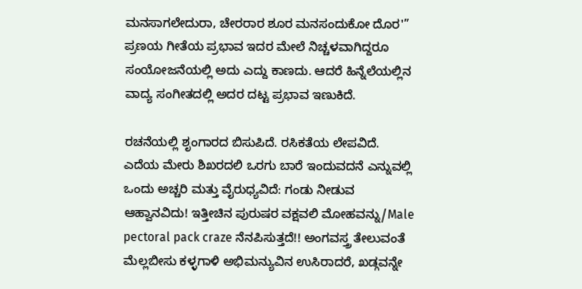ಮನಸಾಗಲೇದುರಾ, ಚೇರರಾರ ಶೂರ ಮನಸಂದುಕೋ ದೊರ'” ಪ್ರಣಯ ಗೀತೆಯ ಪ್ರಭಾವ ಇದರ ಮೇಲೆ ನಿಚ್ಚಳವಾಗಿದ್ದರೂ ಸಂಯೋಜನೆಯಲ್ಲಿ ಅದು ಎದ್ದು ಕಾಣದು. ಆದರೆ ಹಿನ್ನೆಲೆಯಲ್ಲಿನ ವಾದ್ಯ ಸಂಗೀತದಲ್ಲಿ ಅದರ ದಟ್ಟ ಪ್ರಭಾವ ಇಣುಕಿದೆ.

ರಚನೆಯಲ್ಲಿ ಶೃಂಗಾರದ ಬಿಸುಪಿದೆ. ರಸಿಕತೆಯ ಲೇಪವಿದೆ. ಎದೆಯ ಮೇರು ಶಿಖರದಲಿ ಒರಗು ಬಾರೆ ಇಂದುವದನೆ ಎನ್ನುವಲ್ಲಿ ಒಂದು ಅಚ್ಚರಿ ಮತ್ತು ವೈರುಧ್ಯವಿದೆ: ಗಂಡು ನೀಡುವ ಆಹ್ವಾನವಿದು! ಇತ್ತೀಚಿನ ಪುರುಷರ ವಕ್ಷವಲಿ ಮೋಹವನ್ನು/Male pectoral pack craze ನೆನಪಿಸುತ್ತದೆ!! ಅಂಗವಸ್ತ್ರ ತೇಲುವಂತೆ ಮೆಲ್ಲಬೀಸು ಕಳ್ಳಗಾಳಿ ಅಭಿಮನ್ಯುವಿನ ಉಸಿರಾದರೆ, ಖಡ್ಗವನ್ನೇ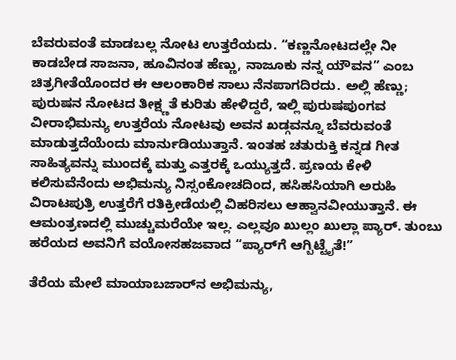ಬೆವರುವಂತೆ ಮಾಡಬಲ್ಲ ನೋಟ ಉತ್ತರೆಯದು. “ಕಣ್ಣನೋಟದಲ್ಲೇ ನೀ ಕಾಡಬೇಡ ಸಾಜನಾ, ಹೂವಿನಂತ ಹೆಣ್ಣು, ನಾಜೂಕು ನನ್ನ ಯೌವನ” ಎಂಬ ಚಿತ್ರಗೀತೆಯೊಂದರ ಈ ಆಲಂಕಾರಿಕ ಸಾಲು ನೆನಪಾಗದಿರದು. ಅಲ್ಲಿ ಹೆಣ್ಣು; ಪುರುಷನ ನೋಟದ ತೀಕ್ಷ್ಣತೆ ಕುರಿತು ಹೇಳಿದ್ದರೆ, ಇಲ್ಲಿ ಪುರುಷಪುಂಗವ ವೀರಾಭಿಮನ್ಯು ಉತ್ತರೆಯ ನೋಟವು ಅವನ ಖಡ್ಗವನ್ನೂ ಬೆವರುವಂತೆ ಮಾಡುತ್ತದೆಯೆಂದು ಮಾರ್ನುಡಿಯುತ್ತಾನೆ. ಇಂತಹ ಚತುರುಕ್ತಿ ಕನ್ನಡ ಗೀತ ಸಾಹಿತ್ಯವನ್ನು ಮುಂದಕ್ಕೆ ಮತ್ತು ಎತ್ತರಕ್ಕೆ ಒಯ್ಯುತ್ತದೆ. ಪ್ರಣಯ ಕೇಳಿ ಕಲಿಸುವೆನೆಂದು ಅಭಿಮನ್ಯು‌ ನಿಸ್ಸಂಕೋಚದಿಂದ, ಹಸಿಹಸಿಯಾಗಿ ಅರುಹಿ ವಿರಾಟಪುತ್ರಿ ಉತ್ತರೆಗೆ ರತಿಕ್ರೀಡೆಯಲ್ಲಿ ವಿಹರಿಸಲು ಆಹ್ವಾನವೀಯುತ್ತಾನೆ. ಈ ಆಮಂತ್ರಣದಲ್ಲಿ ಮುಚ್ಚುಮರೆಯೇ ಇಲ್ಲ. ಎಲ್ಲವೂ ಖುಲ್ಲಂ ಖುಲ್ಲಾ ಪ್ಯಾರ್. ತುಂಬು ಹರೆಯದ ಅವನಿಗೆ ವಯೋಸಹಜವಾದ “ಪ್ಯಾರ್‌ಗೆ ಆಗ್ಬಿಟ್ಟೈತೆ!”

ತೆರೆಯ ಮೇಲೆ ಮಾಯಾಬಜಾರ್‌ನ ಅಭಿಮನ್ಯು,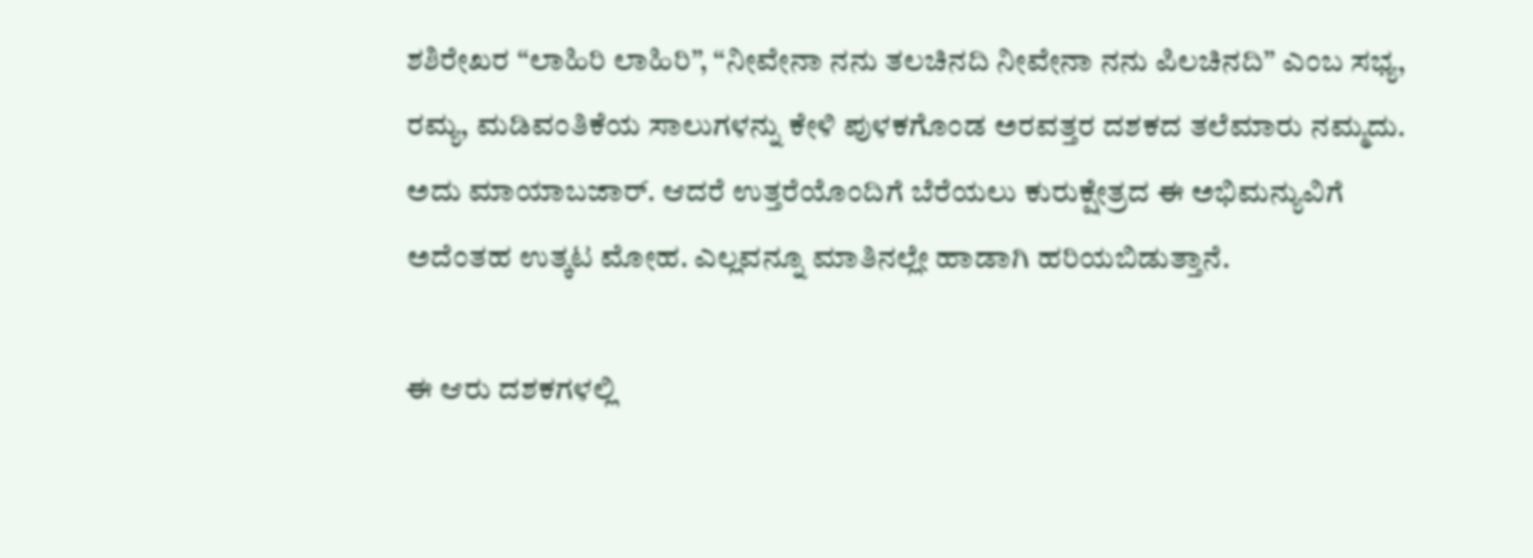ಶಶಿರೇಖರ “ಲಾಹಿರಿ ಲಾಹಿರಿ”, “ನೀವೇನಾ ನನು ತಲಚಿನದಿ ನೀವೇನಾ ನನು ಪಿಲಚಿನದಿ” ಎಂಬ ಸಭ್ಯ, ರಮ್ಯ, ಮಡಿವಂತಿಕೆಯ ಸಾಲುಗಳನ್ನು ಕೇಳಿ ಪುಳಕಗೊಂಡ ಅರವತ್ತರ ದಶಕದ ತಲೆಮಾರು ನಮ್ಮದು. ಅದು ಮಾಯಾಬಜಾರ್. ಆದರೆ ಉತ್ತರೆಯೊಂದಿಗೆ ಬೆರೆಯಲು ಕುರುಕ್ಷೇತ್ರದ ಈ ಅಭಿಮನ್ಯುವಿಗೆ ಅದೆಂತಹ ಉತ್ಕಟ ಮೋಹ. ಎಲ್ಲವನ್ನೂ ಮಾತಿನಲ್ಲೇ ಹಾಡಾಗಿ ಹರಿಯಬಿಡುತ್ತಾನೆ.

ಈ ಆರು ದಶಕಗಳಲ್ಲಿ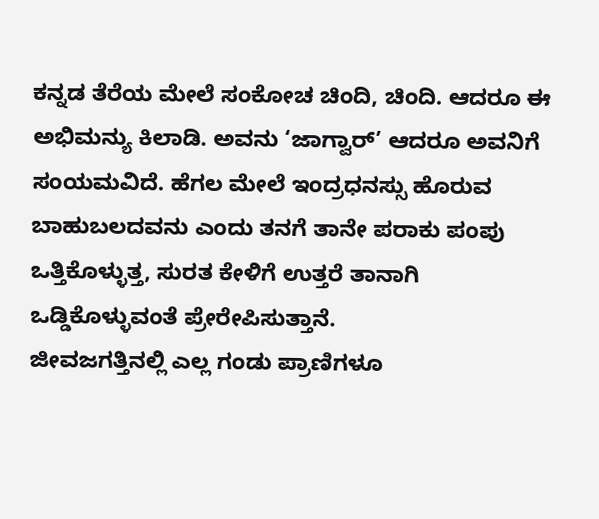ಕನ್ನಡ ತೆರೆಯ ಮೇಲೆ ಸಂಕೋಚ ಚಿಂದಿ, ಚಿಂದಿ. ಆದರೂ ಈ ಅಭಿಮನ್ಯು ಕಿಲಾಡಿ. ಅವನು ‘ಜಾಗ್ವಾರ್’ ಆದರೂ ಅವನಿಗೆ ಸಂಯಮವಿದೆ. ಹೆಗಲ ಮೇಲೆ ಇಂದ್ರಧನಸ್ಸು ಹೊರುವ ಬಾಹುಬಲದವನು ಎಂದು ತನಗೆ ತಾನೇ ಪರಾಕು ಪಂಪು ಒತ್ತಿಕೊಳ್ಳುತ್ತ, ಸುರತ ಕೇಳಿಗೆ ಉತ್ತರೆ ತಾನಾಗಿ ಒಡ್ಡಿಕೊಳ್ಳುವಂತೆ ಪ್ರೇರೇಪಿಸುತ್ತಾನೆ.
ಜೀವಜಗತ್ತಿನಲ್ಲಿ ಎಲ್ಲ ಗಂಡು ಪ್ರಾಣಿಗಳೂ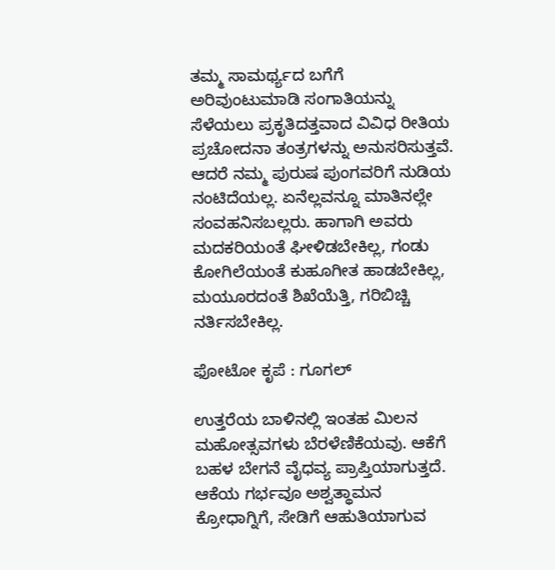ತಮ್ಮ ಸಾಮರ್ಥ್ಯದ ಬಗೆಗೆ ಅರಿವುಂಟುಮಾಡಿ ಸಂಗಾತಿಯನ್ನು ಸೆಳೆಯಲು ಪ್ರಕೃತಿದತ್ತವಾದ ವಿವಿಧ ರೀತಿಯ ಪ್ರಚೋದನಾ ತಂತ್ರಗಳನ್ನು ಅನುಸರಿಸುತ್ತವೆ. ಆದರೆ ನಮ್ಮ ಪುರುಷ ಪುಂಗವರಿಗೆ ನುಡಿಯ ನಂಟಿದೆಯಲ್ಲ. ಏನೆಲ್ಲವನ್ನೂ ಮಾತಿನಲ್ಲೇ ಸಂವಹನಿಸಬಲ್ಲರು. ಹಾಗಾಗಿ ಅವರು ಮದಕರಿಯಂತೆ ಘೀಳಿಡಬೇಕಿಲ್ಲ, ಗಂಡು ಕೋಗಿಲೆಯಂತೆ ಕುಹೂಗೀತ ಹಾಡಬೇಕಿಲ್ಲ, ಮಯೂರದಂತೆ ಶಿಖೆಯೆತ್ತಿ, ಗರಿಬಿಚ್ಚಿ ನರ್ತಿಸಬೇಕಿಲ್ಲ.

ಫೋಟೋ ಕೃಪೆ : ಗೂಗಲ್

ಉತ್ತರೆಯ ಬಾಳಿನಲ್ಲಿ ಇಂತಹ ಮಿಲನ ಮಹೋತ್ಸವಗಳು ಬೆರಳೆಣಿಕೆಯವು. ಆಕೆಗೆ ಬಹಳ ಬೇಗನೆ ವೈಧವ್ಯ ಪ್ರಾಪ್ತಿಯಾಗುತ್ತದೆ. ಆಕೆಯ ಗರ್ಭವೂ ಅಶ್ವತ್ಥಾಮನ ಕ್ರೋಧಾಗ್ನಿಗೆ, ಸೇಡಿಗೆ ಆಹುತಿಯಾಗುವ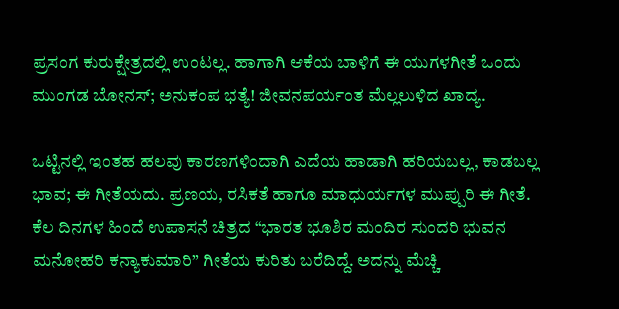ಪ್ರಸಂಗ ಕುರುಕ್ಷೇತ್ರದಲ್ಲಿ ಉಂಟಲ್ಲ. ಹಾಗಾಗಿ ಆಕೆಯ ಬಾಳಿಗೆ ಈ ಯುಗಳಗೀತೆ ಒಂದು ಮುಂಗಡ ಬೋನಸ್; ಅನುಕಂಪ ಭತ್ಯೆ! ಜೀವನಪರ್ಯಂತ ಮೆಲ್ಲಲುಳಿದ ಖಾದ್ಯ.

ಒಟ್ಟಿನಲ್ಲಿ ಇಂತಹ ಹಲವು ಕಾರಣಗಳಿಂದಾಗಿ ಎದೆಯ ಹಾಡಾಗಿ ಹರಿಯಬಲ್ಲ, ಕಾಡಬಲ್ಲ ಭಾವ; ಈ ಗೀತೆಯದು. ಪ್ರಣಯ, ರಸಿಕತೆ ಹಾಗೂ ಮಾಧುರ್ಯಗಳ ಮುಪ್ಪುರಿ ಈ ಗೀತೆ.
ಕೆಲ ದಿನಗಳ ಹಿಂದೆ ಉಪಾಸನೆ ಚಿತ್ರದ “ಭಾರತ ಭೂಶಿರ ಮಂದಿರ ಸುಂದರಿ ಭುವನ ಮನೋಹರಿ ಕನ್ಯಾಕುಮಾರಿ” ಗೀತೆಯ ಕುರಿತು ಬರೆದಿದ್ದೆ. ಅದನ್ನು ಮೆಚ್ಚಿ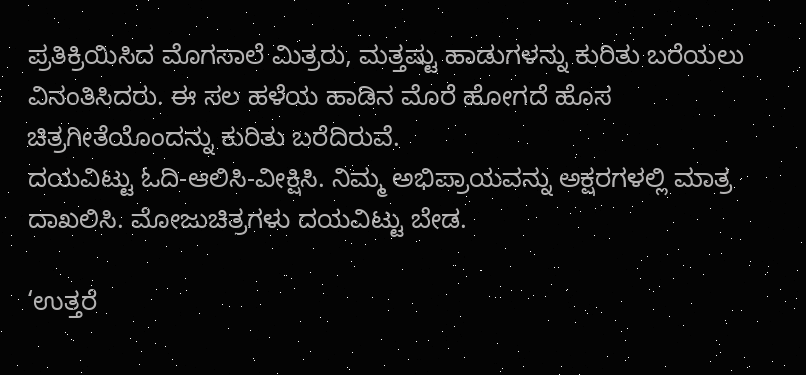ಪ್ರತಿಕ್ರಿಯಿಸಿದ ಮೊಗಸಾಲೆ ಮಿತ್ರರು, ಮತ್ತಷ್ಟು ಹಾಡುಗಳನ್ನು ಕುರಿತು ಬರೆಯಲು ವಿನಂತಿಸಿದರು. ಈ ಸಲ ಹಳೆಯ ಹಾಡಿನ ಮೊರೆ ಹೋಗದೆ ಹೊಸ ಚಿತ್ರಗೀತೆಯೊಂದನ್ನು ಕುರಿತು ಬರೆದಿರುವೆ.
ದಯವಿಟ್ಟು ಓದಿ-ಆಲಿಸಿ-ವೀಕ್ಷಿಸಿ. ನಿಮ್ಮ ಅಭಿಪ್ರಾಯವನ್ನು ಅಕ್ಷರಗಳಲ್ಲಿ ಮಾತ್ರ ದಾಖಲಿಸಿ. ಮೋಜುಚಿತ್ರಗಳು ದಯವಿಟ್ಟು ಬೇಡ.

‘ಉತ್ತರೆ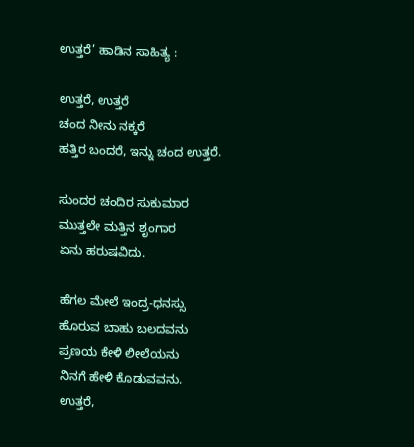ಉತ್ತರೆ’ ಹಾಡಿನ ಸಾಹಿತ್ಯ :

ಉತ್ತರೆ, ಉತ್ತರೆ
ಚಂದ ನೀನು ನಕ್ಕರೆ
ಹತ್ತಿರ ಬಂದರೆ, ಇನ್ನು ಚಂದ ಉತ್ತರೆ.

ಸುಂದರ ಚಂದಿರ ಸುಕುಮಾರ
ಮುತ್ತಲೇ ಮತ್ತಿನ ಶೃಂಗಾರ
ಏನು ಹರುಷವಿದು.

ಹೆಗಲ ಮೇಲೆ ಇಂದ್ರ-ಧನಸ್ಸು
ಹೊರುವ ಬಾಹು ಬಲದವನು
ಪ್ರಣಯ ಕೇಳಿ ಲೀಲೆಯನು
ನಿನಗೆ ಹೇಳಿ ಕೊಡುವವನು.
ಉತ್ತರೆ,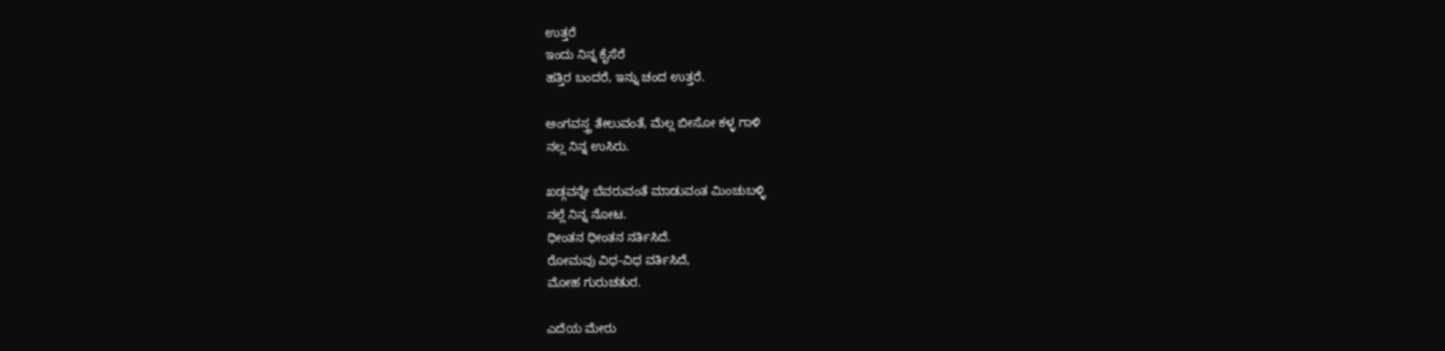ಉತ್ತರೆ
ಇಂದು ನಿನ್ನ ಕೈಸೆರೆ
ಹತ್ತಿರ ಬಂದರೆ, ಇನ್ನು ಚಂದ ಉತ್ತರೆ.

ಅಂಗವಸ್ತ್ರ ತೇಲುವಂತೆ, ಮೆಲ್ಲ ಬೀಸೋ ಕಳ್ಳ ಗಾಳಿ
ನಲ್ಲ ನಿನ್ನ ಉಸಿರು.

ಖಡ್ಗವನ್ನೇ ಬೆವರುವಂತೆ ಮಾಡುವಂತ ಮಿಂಚುಬಳ್ಳಿ
ನಲ್ಲೆ ನಿನ್ನ ನೋಟ.
ಧೀಂತನ ಧೀಂತನ ನರ್ತಿಸಿದೆ.
ರೋಮವು ವಿಧ-ವಿಧ ವರ್ತಿಸಿದೆ,
ಮೋಹ ಗುರುಚತುರ.

ಎದೆಯ ಮೇರು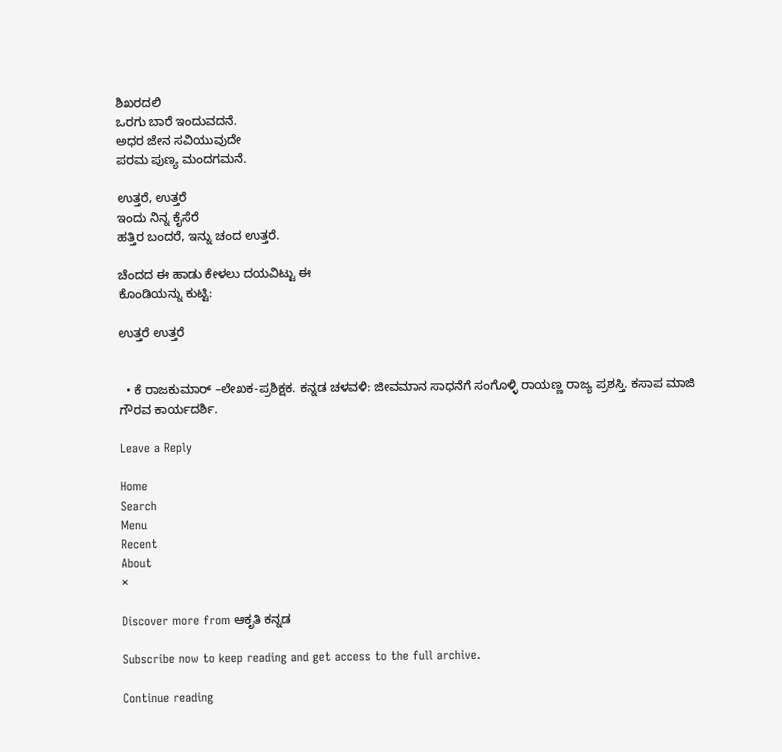ಶಿಖರದಲಿ
ಒರಗು ಬಾರೆ ಇಂದುವದನೆ.
ಅಧರ ಜೇನ ಸವಿಯುವುದೇ
ಪರಮ ಪುಣ್ಯ ಮಂದಗಮನೆ.

ಉತ್ತರೆ, ಉತ್ತರೆ
ಇಂದು ನಿನ್ನ ಕೈಸೆರೆ
ಹತ್ತಿರ ಬಂದರೆ, ಇನ್ನು ಚಂದ ಉತ್ತರೆ.

ಚೆಂದದ ಈ ಹಾಡು ಕೇಳಲು ದಯವಿಟ್ಟು ಈ
ಕೊಂಡಿಯನ್ನು ಕುಟ್ಟಿ:

ಉತ್ತರೆ ಉತ್ತರೆ


  • ಕೆ ರಾಜಕುಮಾರ್ –ಲೇಖಕ-ಪ್ರಶಿಕ್ಷಕ. ಕನ್ನಡ ಚಳವಳಿ: ಜೀವಮಾನ ಸಾಧನೆಗೆ ಸಂಗೊಳ್ಳಿ ರಾಯಣ್ಣ ರಾಜ್ಯ ಪ್ರಶಸ್ತಿ. ಕಸಾಪ ಮಾಜಿ ಗೌರವ ಕಾರ್ಯದರ್ಶಿ.

Leave a Reply

Home
Search
Menu
Recent
About
×

Discover more from ಆಕೃತಿ ಕನ್ನಡ

Subscribe now to keep reading and get access to the full archive.

Continue reading